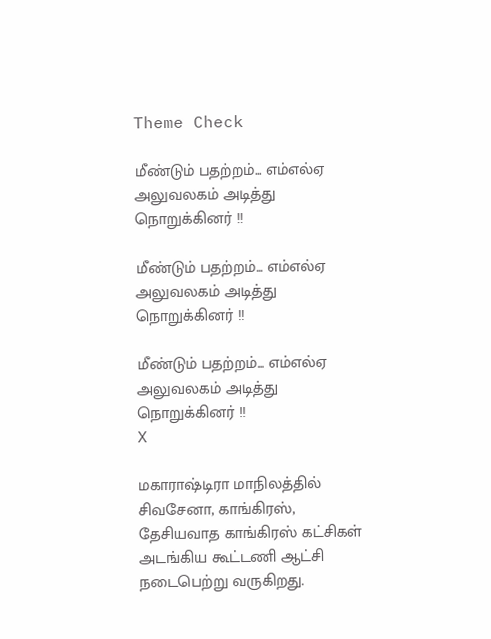Theme Check

மீண்டும் பதற்றம்... எம்எல்ஏ அலுவலகம் அடித்து நொறுக்கினர் !!

மீண்டும் பதற்றம்... எம்எல்ஏ அலுவலகம் அடித்து நொறுக்கினர் !!

மீண்டும் பதற்றம்... எம்எல்ஏ அலுவலகம் அடித்து நொறுக்கினர் !!
X

மகாராஷ்டிரா மாநிலத்தில் சிவசேனா, காங்கிரஸ், தேசியவாத காங்கிரஸ் கட்சிகள் அடங்கிய கூட்டணி ஆட்சி நடைபெற்று வருகிறது.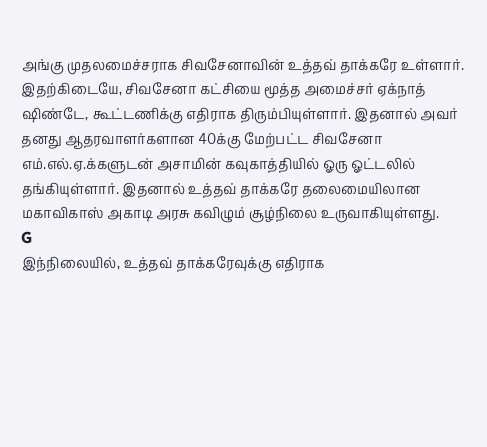அங்கு முதலமைச்சராக சிவசேனாவின் உத்தவ் தாக்கரே உள்ளார்.
இதற்கிடையே, சிவசேனா கட்சியை மூத்த அமைச்சர் ஏக்நாத் ஷிண்டே, கூட்டணிக்கு எதிராக திரும்பியுள்ளார். இதனால் அவர் தனது ஆதரவாளர்களான 40க்கு மேற்பட்ட சிவசேனா எம்.எல்.ஏ.க்களுடன் அசாமின் கவுகாத்தியில் ஓரு ஓட்டலில் தங்கியுள்ளார். இதனால் உத்தவ் தாக்கரே தலைமையிலான மகாவிகாஸ் அகாடி அரசு கவிழும் சூழ்நிலை உருவாகியுள்ளது.
G
இந்நிலையில், உத்தவ் தாக்கரேவுக்கு எதிராக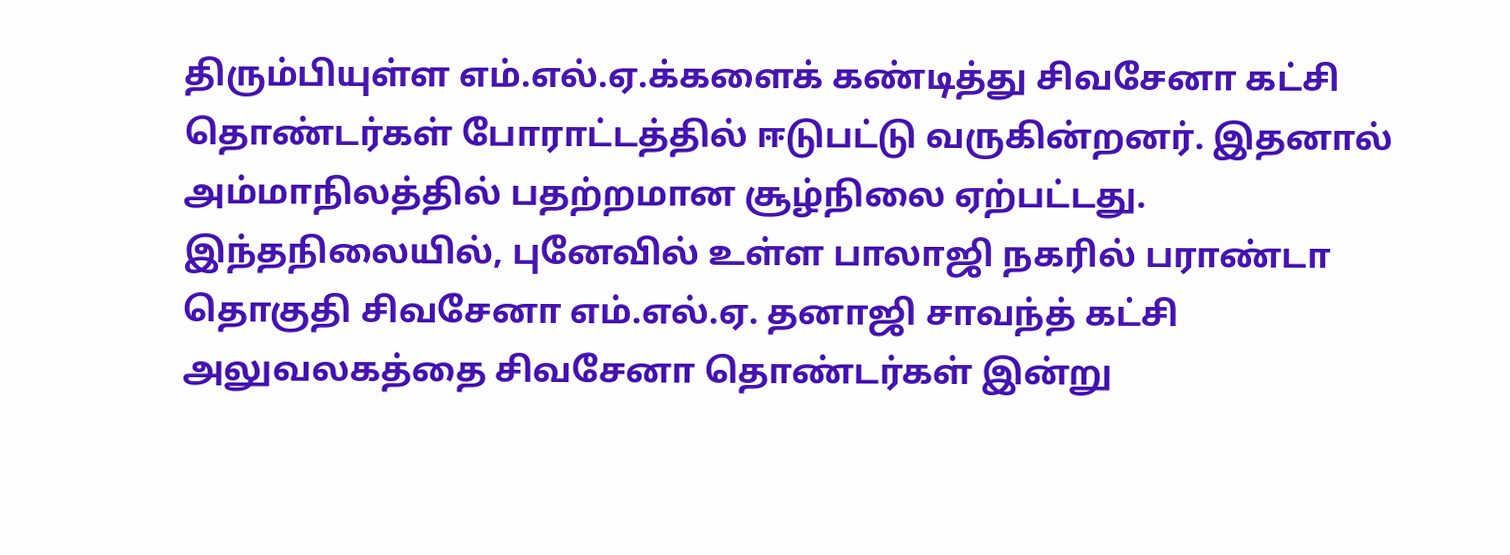திரும்பியுள்ள எம்.எல்.ஏ.க்களைக் கண்டித்து சிவசேனா கட்சி தொண்டர்கள் போராட்டத்தில் ஈடுபட்டு வருகின்றனர். இதனால் அம்மாநிலத்தில் பதற்றமான சூழ்நிலை ஏற்பட்டது.
இந்தநிலையில், புனேவில் உள்ள பாலாஜி நகரில் பராண்டா தொகுதி சிவசேனா எம்.எல்.ஏ. தனாஜி சாவந்த் கட்சி அலுவலகத்தை சிவசேனா தொண்டர்கள் இன்று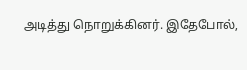அடித்து நொறுக்கினர். இதேபோல்,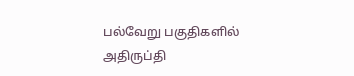பல்வேறு பகுதிகளில் அதிருப்தி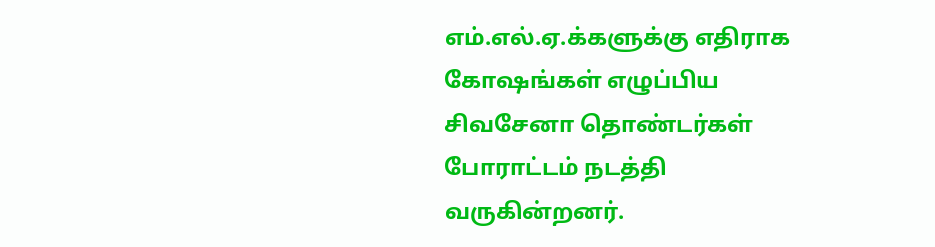எம்.எல்.ஏ.க்களுக்கு எதிராக கோஷங்கள் எழுப்பிய சிவசேனா தொண்டர்கள் போராட்டம் நடத்தி வருகின்றனர்.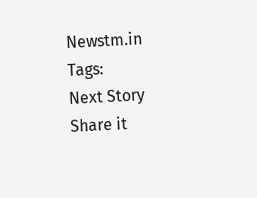Newstm.in
Tags:
Next Story
Share it